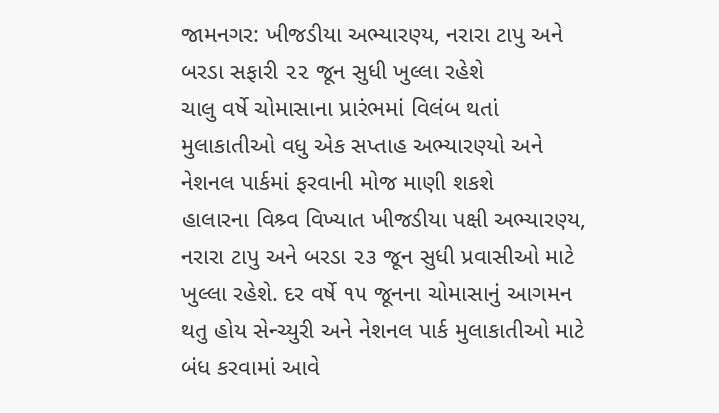જામનગર: ખીજડીયા અભ્યારણ્ય, નરારા ટાપુ અને બરડા સફારી ૨૨ જૂન સુધી ખુલ્લા રહેશે
ચાલુ વર્ષે ચોમાસાના પ્રારંભમાં વિલંબ થતાં મુલાકાતીઓ વધુ એક સપ્તાહ અભ્યારણ્યો અને નેશનલ પાર્કમાં ફરવાની મોજ માણી શકશે
હાલારના વિશ્ર્વ વિખ્યાત ખીજડીયા પક્ષી અભ્યારણ્ય, નરારા ટાપુ અને બરડા ૨૩ જૂન સુધી પ્રવાસીઓ માટે ખુલ્લા રહેશે. દર વર્ષે ૧૫ જૂનના ચોમાસાનું આગમન થતુ હોય સેન્ચ્યુરી અને નેશનલ પાર્ક મુલાકાતીઓ માટે બંધ કરવામાં આવે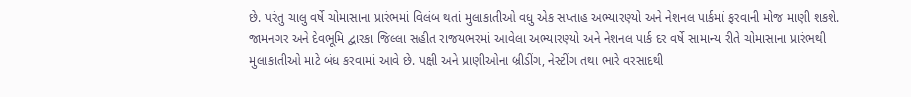છે. પરંતુ ચાલુ વર્ષે ચોમાસાના પ્રારંભમાં વિલંબ થતાં મુલાકાતીઓ વધુ એક સપ્તાહ અભ્યારણ્યો અને નેશનલ પાર્કમાં ફરવાની મોજ માણી શકશે.
જામનગર અને દેવભૂમિ દ્વારકા જિલ્લા સહીત રાજયભરમાં આવેલા અભ્યારણ્યો અને નેશનલ પાર્ક દર વર્ષે સામાન્ય રીતે ચોમાસાના પ્રારંભથી મુલાકાતીઓ માટે બંધ કરવામાં આવે છે. પક્ષી અને પ્રાણીઓના બ્રીડીંગ, નેસ્ટીંગ તથા ભારે વરસાદથી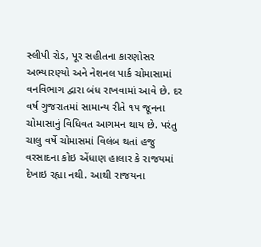સ્લીપી રોડ, પૂર સહીતના કારણોસર અભ્યારણ્યો અને નેશનલ પાર્ક ચોમાસામાં વનવિભાગ દ્વારા બંધ રાખવામાં આવે છે. દર વર્ષ ગુજરાતમાં સામાન્ય રીતે ૧૫ જૂનના ચોમાસાનું વિધિવત આગમન થાય છે. પરંતુ ચાલુ વર્ષે ચોમાસમાં વિલંબ થતાં હજુ વરસાદના કોઇ એંધાણ હાલાર કે રાજયમાં દેખાઇ રહ્યા નથી. આથી રાજયના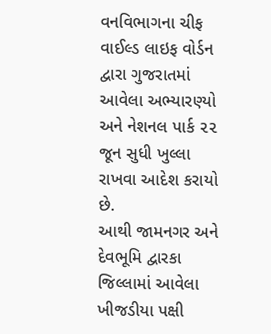વનવિભાગના ચીફ વાઈલ્ડ લાઇફ વોર્ડન દ્વારા ગુજરાતમાં આવેલા અભ્યારણ્યો અને નેશનલ પાર્ક ૨૨ જૂન સુધી ખુલ્લા રાખવા આદેશ કરાયો છે.
આથી જામનગર અને દેવભૂમિ દ્વારકા જિલ્લામાં આવેલા ખીજડીયા પક્ષી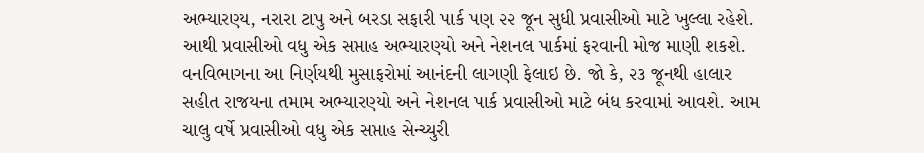અભ્યારણ્ય, નરારા ટાપુ અને બરડા સફારી પાર્ક પણ ૨૨ જૂન સુધી પ્રવાસીઓ માટે ખુલ્લા રહેશે. આથી પ્રવાસીઓ વધુ એક સપ્તાહ અભ્યારણ્યો અને નેશનલ પાર્કમાં ફરવાની મોજ માણી શકશે.
વનવિભાગના આ નિર્ણયથી મુસાફરોમાં આનંદની લાગણી ફેલાઇ છે. જો કે, ૨૩ જૂનથી હાલાર સહીત રાજયના તમામ અભ્યારણ્યો અને નેશનલ પાર્ક પ્રવાસીઓ માટે બંધ કરવામાં આવશે. આમ ચાલુ વર્ષે પ્રવાસીઓ વધુ એક સપ્તાહ સેન્ચ્યુરી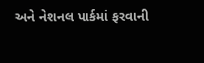અને નેશનલ પાર્કમાં ફરવાની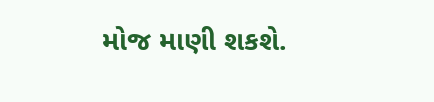મોજ માણી શકશે.